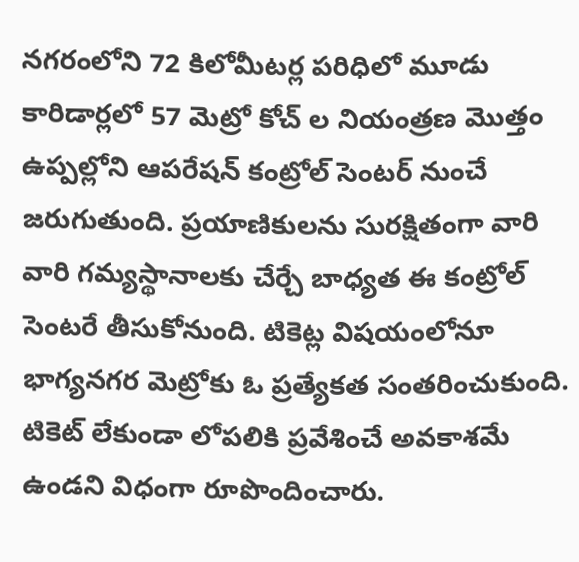నగరంలోని 72 కిలోమీటర్ల పరిధిలో మూడు కారిడార్లలో 57 మెట్రో కోచ్ ల నియంత్రణ మొత్తం ఉప్పల్లోని ఆపరేషన్ కంట్రోల్ సెంటర్ నుంచే జరుగుతుంది. ప్రయాణికులను సురక్షితంగా వారి వారి గమ్యస్థానాలకు చేర్చే బాధ్యత ఈ కంట్రోల్ సెంటరే తీసుకోనుంది. టికెట్ల విషయంలోనూ భాగ్యనగర మెట్రోకు ఓ ప్రత్యేకత సంతరించుకుంది. టికెట్ లేకుండా లోపలికి ప్రవేశించే అవకాశమే ఉండని విధంగా రూపొందించారు.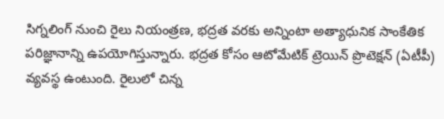సిగ్నలింగ్ నుంచి రైలు నియంత్రణ, భద్రత వరకు అన్నింటా అత్యాధునిక సాంకేతిక పరిజ్ఞానాన్ని ఉపయోగిస్తున్నారు. భద్రత కోసం ఆటోమేటిక్ ట్రెయిన్ ప్రొటెక్షన్ (ఏటీపీ) వ్యవస్థ ఉంటుంది. రైలులో చిన్న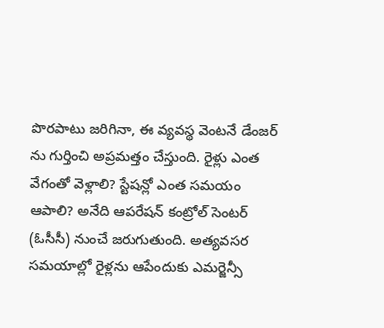పొరపాటు జరిగినా, ఈ వ్యవస్థ వెంటనే డేంజర్ ను గుర్తించి అప్రమత్తం చేస్తుంది. రైళ్లు ఎంత వేగంతో వెళ్లాలి? స్టేషన్లో ఎంత సమయం ఆపాలి? అనేది ఆపరేషన్ కంట్రోల్ సెంటర్ (ఓసీసీ) నుంచే జరుగుతుంది. అత్యవసర సమయాల్లో రైళ్లను ఆపేందుకు ఎమర్జెన్సీ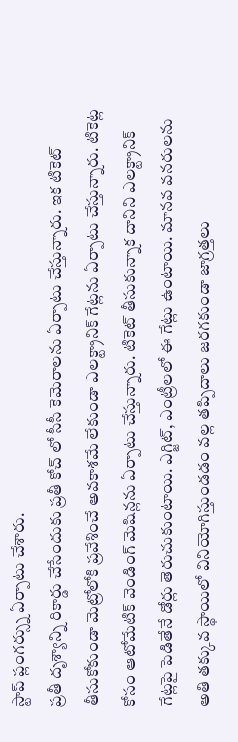స్టాప్ ప్లంగర్స్ను ఏర్పాటు చేశారు.
ప్రతీ దృశ్యాన్ని రికార్డు చేసేందుకు ప్రతీ కోచ్ లో సీసీ కెమెరాలను ఏర్పాటు చేస్తున్నారు. ఇక టికెట్ తీసుకోకుండా మెట్రోలోకి ప్రవేశించే అవకాశమే లేకుండా ఎలక్ట్రానిక్ గేట్లను ఏర్పాటు చేస్తున్నారు. టికెట్ల కోసం ఆటోమేటిక్ వెండింగ్ మెషిన్లను ఏర్పాటు చేస్తున్నారు. టికెట్ తీసుకున్నాక దానిని ఎలక్ట్రానిక్ గేట్లపై పెడితేనే డోర్లు తెరుచుకుంటాయి. ఎగ్జిట్, ఎంట్రీలలో ఈ గేట్లు ఉంటాయి. మానవ వనరులను అతి తక్కువ స్థాయిలో వినియోగిస్తుండడం వల్ల తప్పిదాలు జరగకుండా జాగ్రత్తలు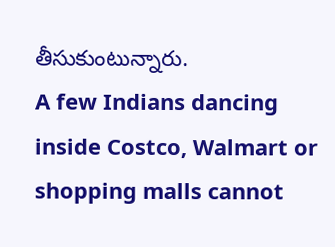తీసుకుంటున్నారు.
A few Indians dancing inside Costco, Walmart or shopping malls cannot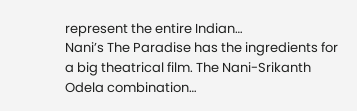represent the entire Indian…
Nani’s The Paradise has the ingredients for a big theatrical film. The Nani-Srikanth Odela combination…